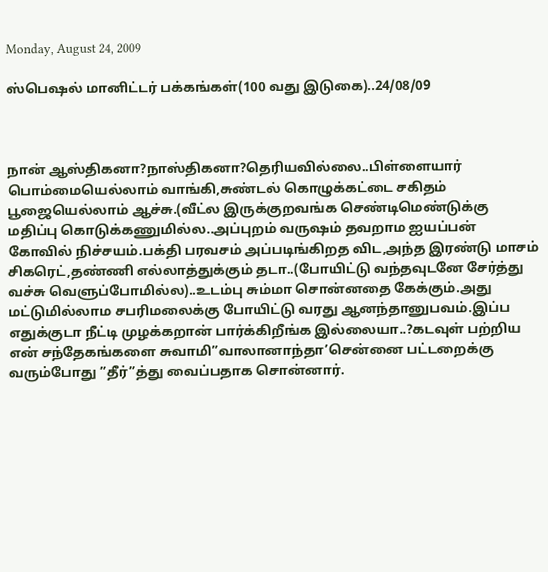Monday, August 24, 2009

ஸ்பெஷல் மானிட்டர் பக்கங்கள்(100 வது இடுகை)..24/08/09



நான் ஆஸ்திகனா?நாஸ்திகனா?தெரியவில்லை..பிள்ளையார் பொம்மையெல்லாம் வாங்கி,சுண்டல் கொழுக்கட்டை சகிதம் பூஜையெல்லாம் ஆச்சு.(வீட்ல இருக்குறவங்க செண்டிமெண்டுக்கு மதிப்பு கொடுக்கணுமில்ல..அப்புறம் வருஷம் தவறாம ஐயப்பன் கோவில் நிச்சயம்.பக்தி பரவசம் அப்படிங்கிறத விட,அந்த இரண்டு மாசம் சிகரெட்,தண்ணி எல்லாத்துக்கும் தடா..(போயிட்டு வந்தவுடனே சேர்த்து வச்சு வெளுப்போமில்ல)..உடம்பு சும்மா சொன்னதை கேக்கும்.அது மட்டுமில்லாம சபரிமலைக்கு போயிட்டு வரது ஆனந்தானுபவம்.இப்ப எதுக்குடா நீட்டி முழக்கறான் பார்க்கிறீங்க இல்லையா..?கடவுள் பற்றிய என் சந்தேகங்களை சுவாமி”வாலானாந்தா’சென்னை பட்டறைக்கு வரும்போது ”தீர்”த்து வைப்பதாக சொன்னார்.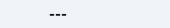---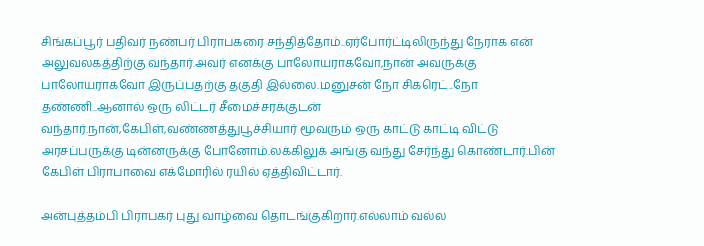சிங்கப்பூர் பதிவர் நண்பர் பிராபகரை சந்தித்தோம்..ஏர்போர்ட்டிலிருந்து நேராக என் அலுவலகத்திற்கு வந்தார்.அவர் எனக்கு பாலோயராகவோ,நான் அவருக்கு பாலோயராகவோ இருப்பதற்கு தகுதி இல்லை.மனுசன் நோ சிகரெட்..நோ தண்ணி..ஆனால் ஒரு லிட்டர் சீமைச்சரக்குடன் வந்தார்.நான்,கேபிள்,வண்ணத்துபூச்சியார் மூவரும் ஒரு காட்டு காட்டி விட்டு அரசப்பருக்கு டின்னருக்கு போனோம்.லக்கிலுக் அங்கு வந்து சேர்ந்து கொண்டார்.பின் கேபிள் பிராபாவை எக்மோரில் ரயில் ஏத்திவிட்டார்.

அன்புத்தம்பி பிராபகர் புது வாழ்வை தொடங்குகிறார்.எல்லாம் வல்ல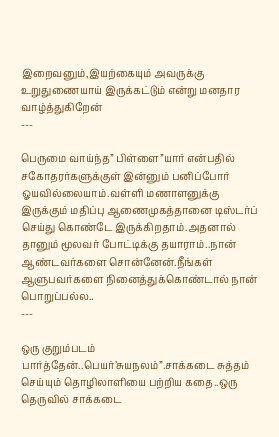இறைவனும்,இயற்கையும் அவருக்கு உறுதுணையாய் இருக்கட்டும் என்று மனதார வாழ்த்துகிறேன்
---

பெருமை வாய்ந்த” பிள்ளை”யார் என்பதில் சகோதரர்களுக்குள் இன்னும் பனிப்போர் ஓயவில்லையாம்.வள்ளி மணாளனுக்கு இருக்கும் மதிப்பு ஆணைமுகத்தானை டிஸ்டர்ப் செய்து கொண்டே இருக்கிறதாம்.அதனால் தானும் மூலவர் போட்டிக்கு தயாராம்..நான் ஆண்டவர்களை சொன்னேன்.நீங்கள் ஆளுபவர்களை நினைத்துக்கொண்டால் நான் பொறுப்பல்ல..
---

ஒரு குறும்படம் பார்த்தேன்..பெயர்’சுயநலம்”.சாக்கடை சுத்தம் செய்யும் தொழிலாளியை பற்றிய கதை..ஒரு தெருவில் சாக்கடை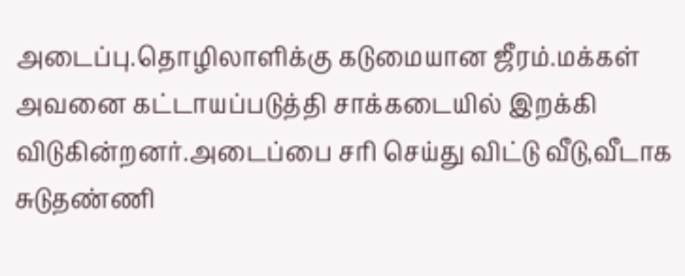அடைப்பு.தொழிலாளிக்கு கடுமையான ஜீரம்.மக்கள் அவனை கட்டாயப்படுத்தி சாக்கடையில் இறக்கி விடுகின்றனர்.அடைப்பை சரி செய்து விட்டு வீடு,வீடாக சுடுதண்ணி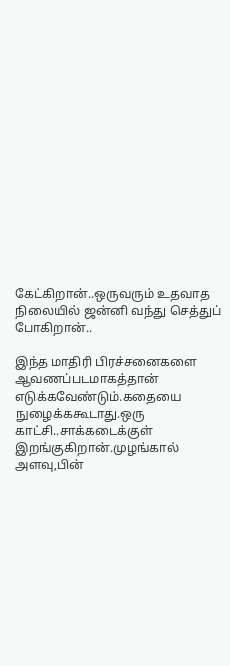கேட்கிறான்..ஒருவரும் உதவாத நிலையில் ஜன்னி வந்து செத்துப் போகிறான்..

இந்த மாதிரி பிரச்சனைகளை ஆவணப்படமாகத்தான் எடுக்கவேண்டும்.கதையை நுழைக்ககூடாது.ஒரு காட்சி..சாக்கடைக்குள் இறங்குகிறான்.முழங்கால் அளவு,பின்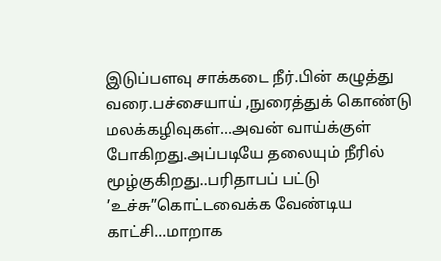இடுப்பளவு சாக்கடை நீர்.பின் கழுத்து வரை.பச்சையாய் ,நுரைத்துக் கொண்டு மலக்கழிவுகள்...அவன் வாய்க்குள் போகிறது.அப்படியே தலையும் நீரில் மூழ்குகிறது..பரிதாபப் பட்டு ’உச்சு”கொட்டவைக்க வேண்டிய காட்சி...மாறாக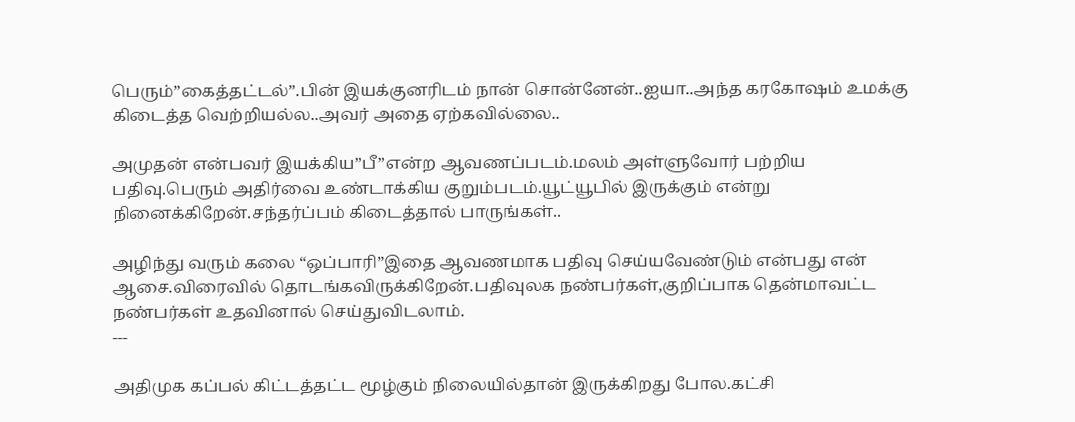பெரும்”கைத்தட்டல்”.பின் இயக்குனரிடம் நான் சொன்னேன்..ஐயா..அந்த கரகோஷம் உமக்கு கிடைத்த வெற்றியல்ல..அவர் அதை ஏற்கவில்லை..

அமுதன் என்பவர் இயக்கிய”பீ”என்ற ஆவணப்படம்.மலம் அள்ளுவோர் பற்றிய பதிவு.பெரும் அதிர்வை உண்டாக்கிய குறும்படம்.யூட்யூபில் இருக்கும் என்று நினைக்கிறேன்.சந்தர்ப்பம் கிடைத்தால் பாருங்கள்..

அழிந்து வரும் கலை “ஒப்பாரி”இதை ஆவணமாக பதிவு செய்யவேண்டும் என்பது என் ஆசை.விரைவில் தொடங்கவிருக்கிறேன்.பதிவுலக நண்பர்கள்,குறிப்பாக தென்மாவட்ட நண்பர்கள் உதவினால் செய்துவிடலாம்.
---

அதிமுக கப்பல் கிட்டத்தட்ட மூழ்கும் நிலையில்தான் இருக்கிறது போல.கட்சி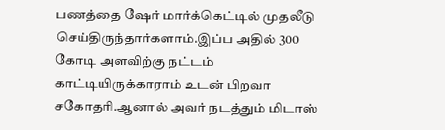பணத்தை ஷேர் மார்க்கெட்டில் முதலீடு செய்திருந்தார்களாம்.இப்ப அதில் 300 கோடி அளவிற்கு நட்டம் காட்டியிருக்காராம் உடன் பிறவா சகோதரி.ஆனால் அவர் நடத்தும் மிடாஸ்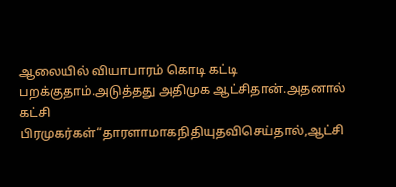ஆலையில் வியாபாரம் கொடி கட்டி பறக்குதாம்.அடுத்தது அதிமுக ஆட்சிதான்.அதனால் கட்சி பிரமுகர்கள்“தாரளாமாகநிதியுதவிசெய்தால்,ஆட்சி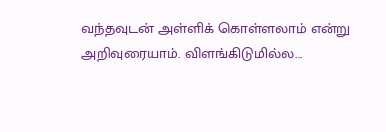வந்தவுடன் அள்ளிக் கொள்ளலாம் என்று அறிவுரையாம். விளங்கிடுமில்ல...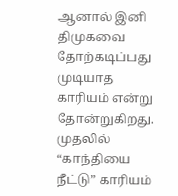ஆனால் இனி திமுகவை தோற்கடிப்பது முடியாத காரியம் என்று தோன்றுகிறது.
முதலில் “காந்தியை நீட்டு” காரியம்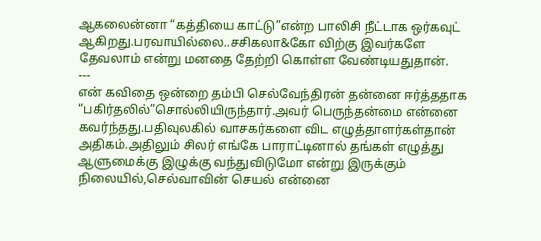ஆகலைன்னா “கத்தியை காட்டு”என்ற பாலிசி நீட்டாக ஒர்கவுட் ஆகிறது.பரவாயில்லை..சசிகலா&கோ விற்கு இவர்களே தேவலாம் என்று மனதை தேற்றி கொள்ள வேண்டியதுதான்.
---
என் கவிதை ஒன்றை தம்பி செல்வேந்திரன் தன்னை ஈர்த்ததாக “பகிர்தலில்”சொல்லியிருந்தார்.அவர் பெருந்தன்மை என்னை கவர்ந்தது.பதிவுலகில் வாசகர்களை விட எழுத்தாளர்கள்தான் அதிகம்.அதிலும் சிலர் எங்கே பாராட்டினால் தங்கள் எழுத்து ஆளுமைக்கு இழுக்கு வந்துவிடுமோ என்று இருக்கும் நிலையில்,செல்வாவின் செயல் என்னை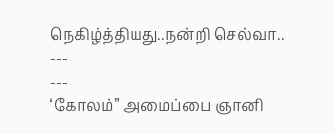நெகிழ்த்தியது..நன்றி செல்வா..
---
---
‘கோலம்” அமைப்பை ஞானி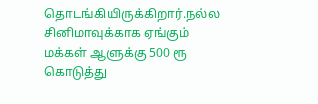தொடங்கியிருக்கிறார்.நல்ல சினிமாவுக்காக ஏங்கும் மக்கள் ஆளுக்கு 500 ரூ கொடுத்து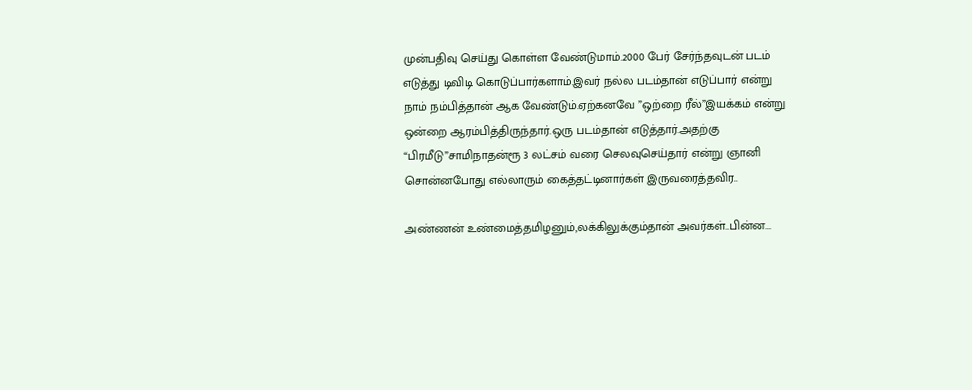முன்பதிவு செய்து கொள்ள வேண்டுமாம்.2000 பேர் சேர்ந்தவுடன் படம் எடுத்து டிவிடி கொடுப்பார்களாம்.இவர் நல்ல படம்தான் எடுப்பார் என்று நாம் நம்பித்தான் ஆக வேண்டும்.ஏற்கனவே ”ஒற்றை ரீல்”இயக்கம் என்று ஒன்றை ஆரம்பித்திருந்தார்.ஒரு படம்தான் எடுத்தார்.அதற்கு “பிரமீடு”சாமிநாதன்ரூ 3 லட்சம் வரை செலவுசெய்தார் என்று ஞானி சொன்னபோது எல்லாரும் கைத்தட்டினார்கள் இருவரைத்தவிர..

அண்ணன் உண்மைத்தமிழனும்,லக்கிலுக்கும்தான் அவர்கள்..பின்ன...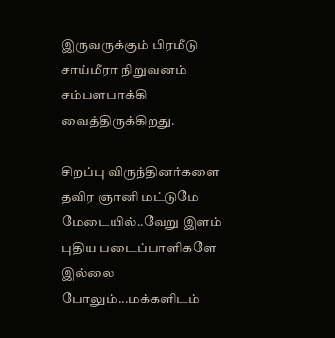இருவருக்கும் பிரமீடு சாய்மீரா நிறுவனம் சம்பளபாக்கி வைத்திருக்கிறது.

சிறப்பு விருந்தினர்களை தவிர ஞானி மட்டுமே மேடையில்..வேறு இளம் புதிய படைப்பாளிகளே இல்லை போலும்...மக்களிடம்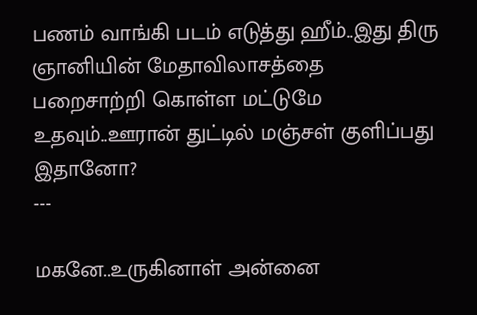பணம் வாங்கி படம் எடுத்து ஹீம்..இது திரு ஞானியின் மேதாவிலாசத்தை பறைசாற்றி கொள்ள மட்டுமே உதவும்..ஊரான் துட்டில் மஞ்சள் குளிப்பது இதானோ?
---

மகனே..உருகினாள் அன்னை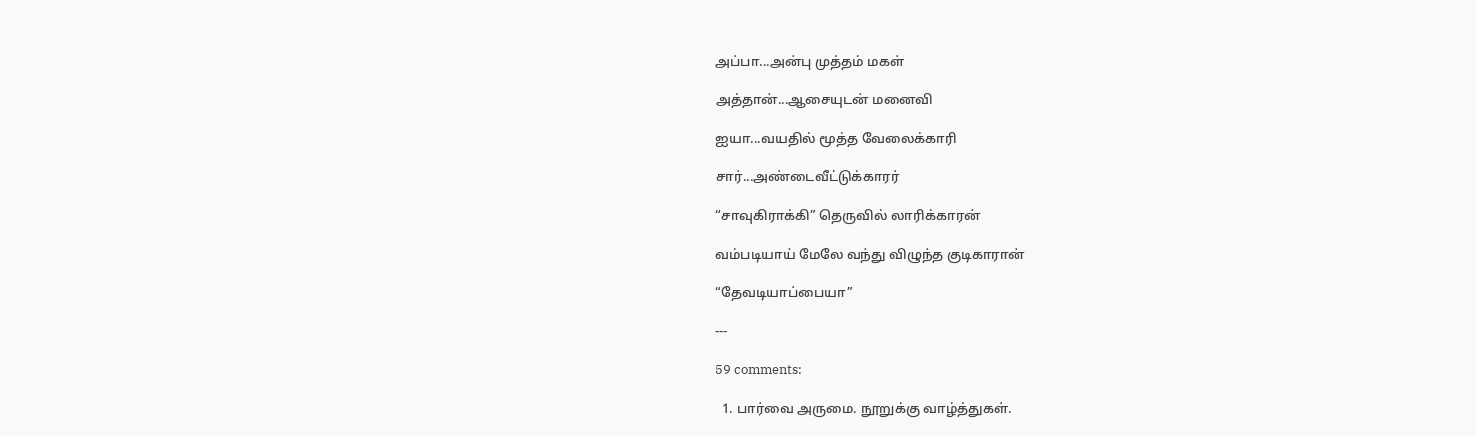அப்பா...அன்பு முத்தம் மகள்

அத்தான்...ஆசையுடன் மனைவி

ஐயா...வயதில் மூத்த வேலைக்காரி

சார்...அண்டைவீட்டுக்காரர்

“சாவுகிராக்கி” தெருவில் லாரிக்காரன்

வம்படியாய் மேலே வந்து விழுந்த குடிகாரான்

“தேவடியாப்பையா”

---

59 comments:

  1. பார்வை அருமை. நூறுக்கு வாழ்த்துகள்.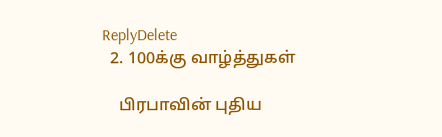ReplyDelete
  2. 100க்கு வாழ்த்துகள்

    பிரபாவின் புதிய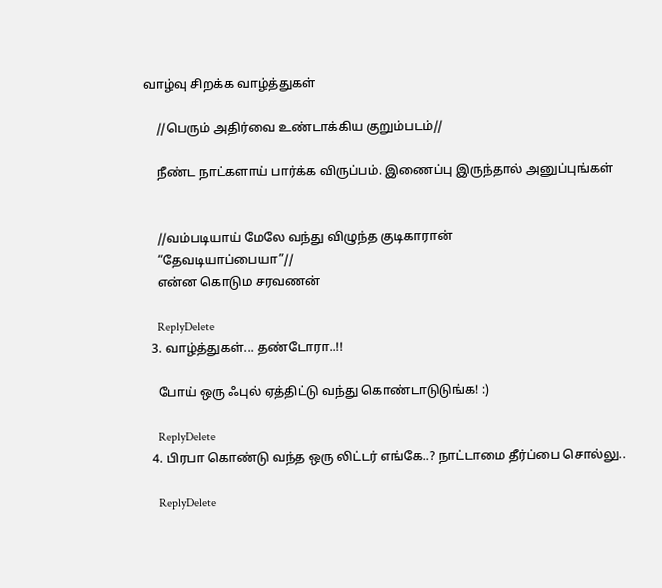வாழ்வு சிறக்க வாழ்த்துகள்

    //பெரும் அதிர்வை உண்டாக்கிய குறும்படம்//

    நீண்ட நாட்களாய் பார்க்க விருப்பம். இணைப்பு இருந்தால் அனுப்புங்கள்


    //வம்படியாய் மேலே வந்து விழுந்த குடிகாரான்
    “தேவடியாப்பையா”//
    என்ன கொடும சரவணன்

    ReplyDelete
  3. வாழ்த்துகள்... தண்டோரா..!!

    போய் ஒரு ஃபுல் ஏத்திட்டு வந்து கொண்டாடுடுங்க! :)

    ReplyDelete
  4. பிரபா கொண்டு வந்த ஒரு லிட்டர் எங்கே..? நாட்டாமை தீர்ப்பை சொல்லு..

    ReplyDelete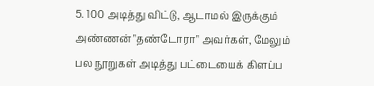5. 100 அடித்து விட்டு, ஆடாமல் இருக்கும் அண்ணன் "தண்டோரா" அவர்கள், மேலும் பல நூறுகள் அடித்து பட்டையைக் கிளப்ப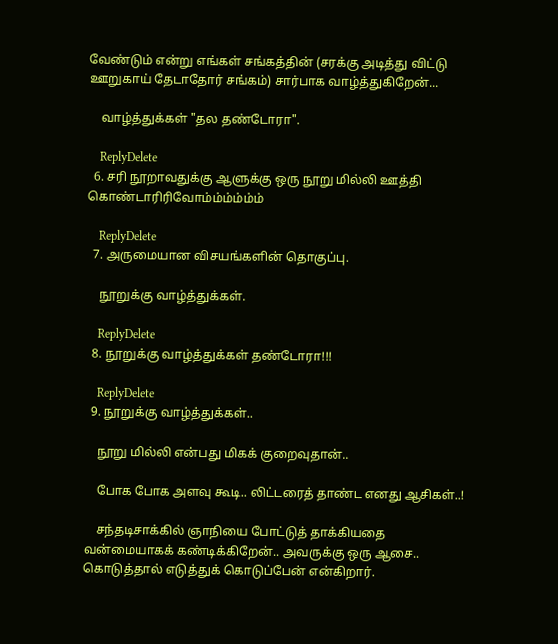வேண்டும் என்று எங்கள் சங்கத்தின் (சரக்கு அடித்து விட்டு ஊறுகாய் தேடாதோர் சங்கம்) சார்பாக வாழ்த்துகிறேன்...

    வாழ்த்துக்கள் "தல தண்டோரா".

    ReplyDelete
  6. சரி நூறாவதுக்கு ஆளுக்கு ஒரு நூறு மில்லி ஊத்தி கொண்டாரிரிவோம்ம்ம்ம்ம்ம்

    ReplyDelete
  7. அருமையான விசயங்களின் தொகுப்பு.

    நூறுக்கு வாழ்த்துக்கள்.

    ReplyDelete
  8. நூறுக்கு வாழ்த்துக்கள் தண்டோரா!!!

    ReplyDelete
  9. நூறுக்கு வாழ்த்துக்கள்..

    நூறு மில்லி என்பது மிகக் குறைவுதான்..

    போக போக அளவு கூடி.. லிட்டரைத் தாண்ட எனது ஆசிகள்..!

    சந்தடிசாக்கில் ஞாநியை போட்டுத் தாக்கியதை வன்மையாகக் கண்டிக்கிறேன்.. அவருக்கு ஒரு ஆசை.. கொடுத்தால் எடுத்துக் கொடுப்பேன் என்கிறார்.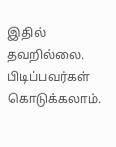இதில் தவறில்லை. பிடிப்பவர்கள் கொடுக்கலாம்.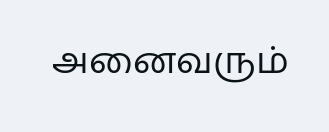அனைவரும்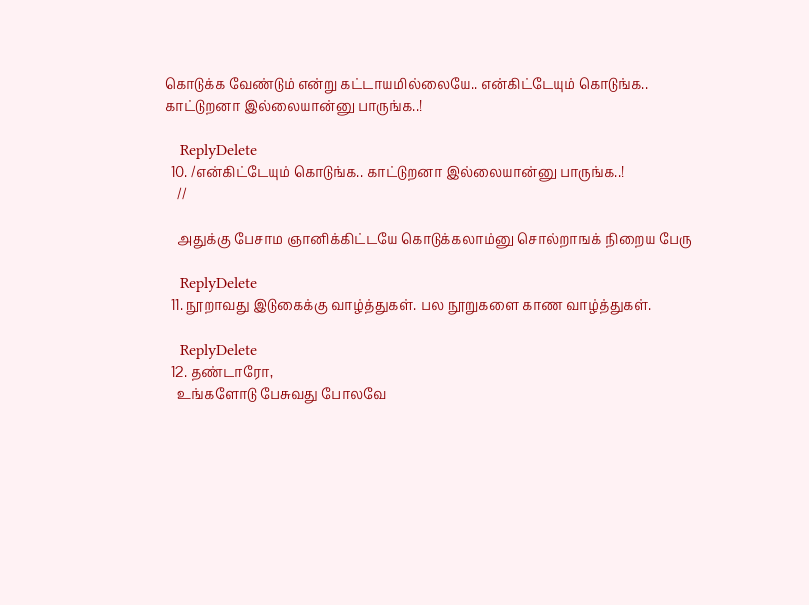கொடுக்க வேண்டும் என்று கட்டாயமில்லையே.. என்கிட்டேயும் கொடுங்க.. காட்டுறனா இல்லையான்னு பாருங்க..!

    ReplyDelete
  10. /என்கிட்டேயும் கொடுங்க.. காட்டுறனா இல்லையான்னு பாருங்க..!
    //

    அதுக்கு பேசாம ஞானிக்கிட்டயே கொடுக்கலாம்னு சொல்றாஙக் நிறைய பேரு

    ReplyDelete
  11. நூறாவது இடுகைக்கு வாழ்த்துகள். பல நூறுகளை காண வாழ்த்துகள்.

    ReplyDelete
  12. தண்டாரோ,
    உங்களோடு பேசுவது போலவே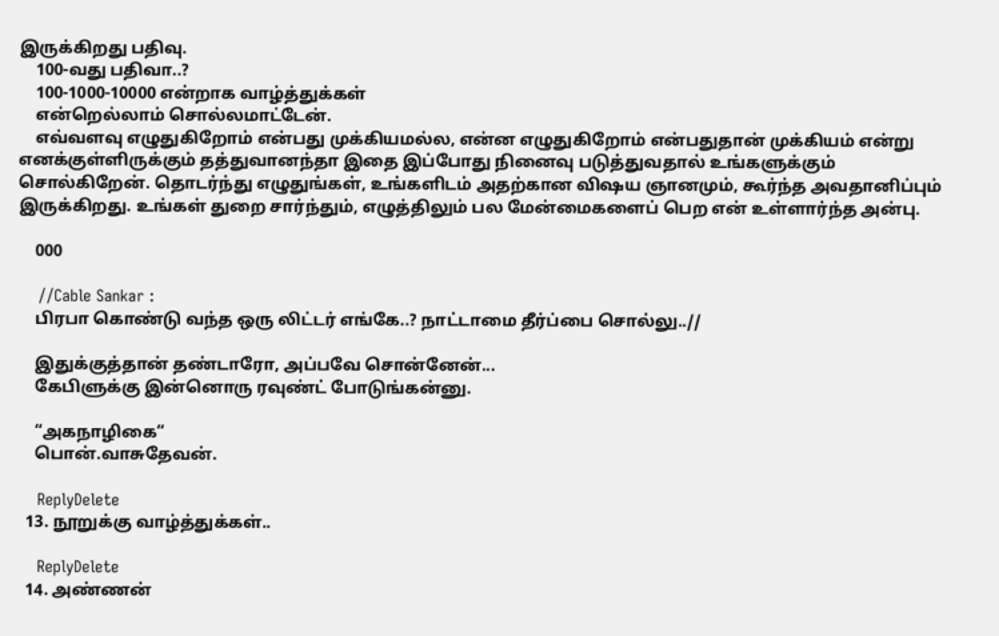இருக்கிறது பதிவு.
    100-வது பதிவா..?
    100-1000-10000 என்றாக வாழ்த்துக்கள்
    என்றெல்லாம் சொல்லமாட்டேன்.
    எவ்வளவு எழுதுகிறோம் என்பது முக்கியமல்ல, என்ன எழுதுகிறோம் என்பதுதான் முக்கியம் என்று எனக்குள்ளிருக்கும் தத்துவானந்தா இதை இப்போது நினைவு படுத்துவதால் உங்களுக்கும் சொல்கிறேன். தொடர்ந்து எழுதுங்கள், உங்களிடம் அதற்கான விஷய ஞானமும், கூர்ந்த அவதானிப்பும் இருக்கிறது. உங்கள் துறை சார்ந்தும், எழுத்திலும் பல மேன்மைகளைப் பெற என் உள்ளார்ந்த அன்பு.

    000

    //Cable Sankar :
    பிரபா கொண்டு வந்த ஒரு லிட்டர் எங்கே..? நாட்டாமை தீர்ப்பை சொல்லு..//

    இதுக்குத்தான் தண்டாரோ, அப்பவே சொன்னேன்...
    கேபிளுக்கு இன்னொரு ரவுண்ட் போடுங்கன்னு.

    “அகநாழிகை“
    பொன்.வாசுதேவன்.

    ReplyDelete
  13. நூறுக்கு வாழ்த்துக்கள்..

    ReplyDelete
  14. அண்ணன்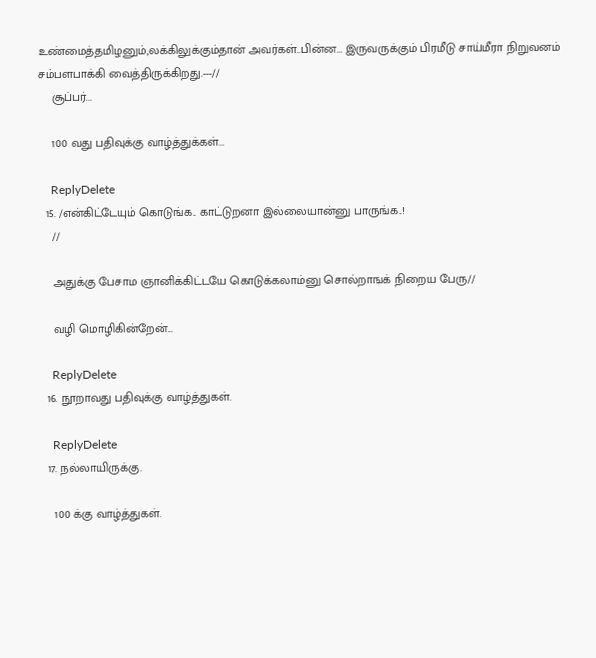உண்மைத்தமிழனும்,லக்கிலுக்கும்தான் அவர்கள்..பின்ன... இருவருக்கும் பிரமீடு சாய்மீரா நிறுவனம் சம்பளபாக்கி வைத்திருக்கிறது.---//
    சூப்பர்...

    100 வது பதிவுக்கு வாழ்த்துக்கள்...

    ReplyDelete
  15. /என்கிட்டேயும் கொடுங்க.. காட்டுறனா இல்லையான்னு பாருங்க..!
    //

    அதுக்கு பேசாம ஞானிக்கிட்டயே கொடுக்கலாம்னு சொல்றாஙக் நிறைய பேரு//

    வழி மொழிகின்றேன்...

    ReplyDelete
  16. நூறாவது பதிவுக்கு வாழ்த்துகள்.

    ReplyDelete
  17. நல்லாயிருக்கு.

    100 க்கு வாழ்த்துகள்.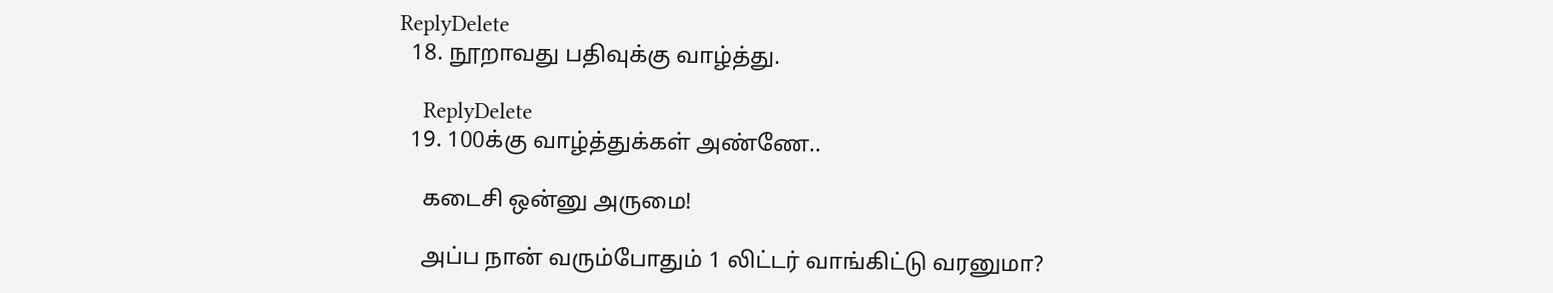ReplyDelete
  18. நூறாவது பதிவுக்கு வாழ்த்து.

    ReplyDelete
  19. 100க்கு வாழ்த்துக்கள் அண்ணே..

    கடைசி ஒன்னு அருமை!

    அப்ப நான் வரும்போதும் 1 லிட்டர் வாங்கிட்டு வரனுமா?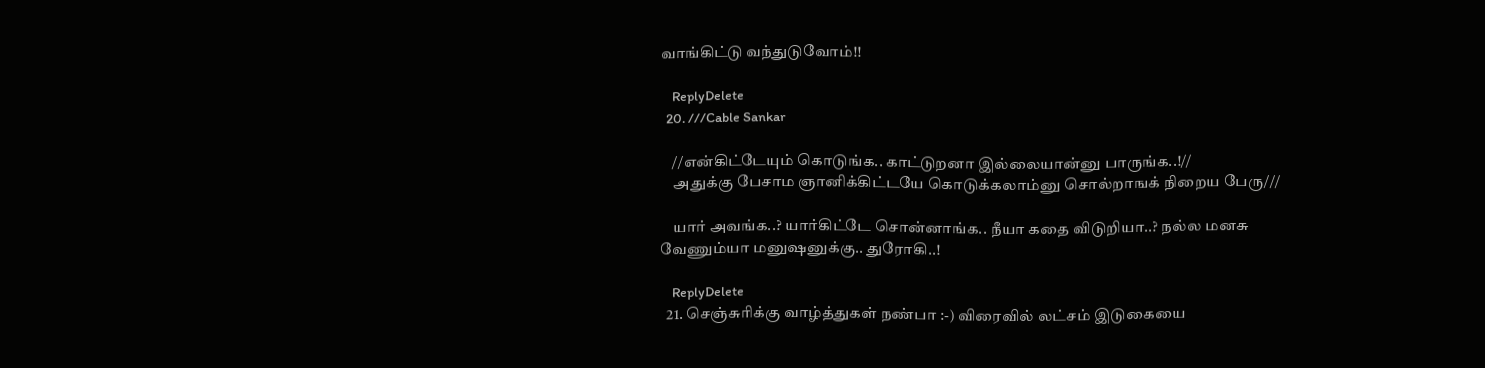வாங்கிட்டு வந்துடுவோம்!!

    ReplyDelete
  20. ///Cable Sankar

    //என்கிட்டேயும் கொடுங்க.. காட்டுறனா இல்லையான்னு பாருங்க..!//
    அதுக்கு பேசாம ஞானிக்கிட்டயே கொடுக்கலாம்னு சொல்றாஙக் நிறைய பேரு///

    யார் அவங்க..? யார்கிட்டே சொன்னாங்க.. நீயா கதை விடுறியா..? நல்ல மனசு வேணும்யா மனுஷனுக்கு.. துரோகி..!

    ReplyDelete
  21. செஞ்சுரிக்கு வாழ்த்துகள் நண்பா :-) விரைவில் லட்சம் இடுகையை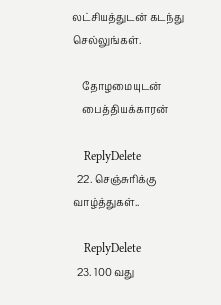லட்சியத்துடன் கடந்து செல்லுங்கள்.

    தோழமையுடன்
    பைத்தியக்காரன்

    ReplyDelete
  22. செஞ்சுரிக்கு வாழ்த்துகள்..

    ReplyDelete
  23. 100 வது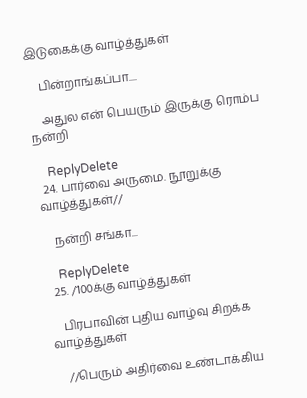இடுகைக்கு வாழ்த்துகள்

    பின்றாங்கப்பா....

    அதுல என் பெயரும் இருக்கு ரொம்ப நன்றி

    ReplyDelete
  24. பார்வை அருமை. நூறுக்கு வாழ்த்துகள்//

    நன்றி சங்கா...

    ReplyDelete
  25. /100க்கு வாழ்த்துகள்

    பிரபாவின் புதிய வாழ்வு சிறக்க வாழ்த்துகள்

    //பெரும் அதிர்வை உண்டாக்கிய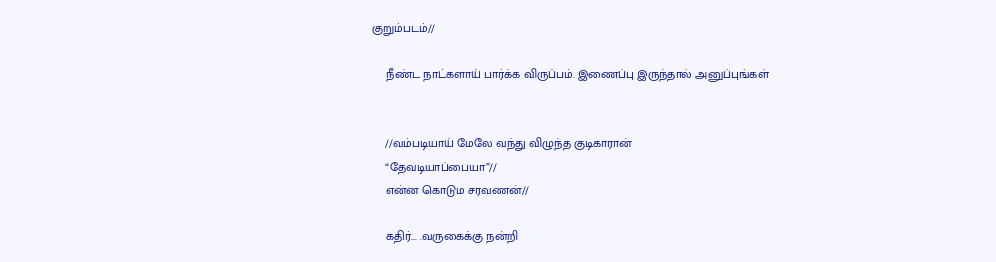குறும்படம்//

    நீண்ட நாட்களாய் பார்க்க விருப்பம். இணைப்பு இருந்தால் அனுப்புங்கள்


    //வம்படியாய் மேலே வந்து விழுந்த குடிகாரான்
    “தேவடியாப்பையா”//
    என்ன கொடும சரவணன்//

    கதிர்... .வருகைக்கு நன்றி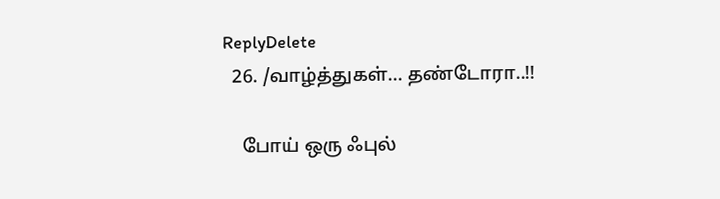ReplyDelete
  26. /வாழ்த்துகள்... தண்டோரா..!!

    போய் ஒரு ஃபுல்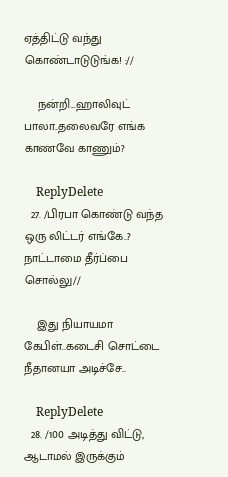ஏத்திட்டு வந்து கொண்டாடுடுங்க! ://

    நன்றி...ஹாலிவுட் பாலா..தலைவரே எங்க காணவே காணும்?

    ReplyDelete
  27. /பிரபா கொண்டு வந்த ஒரு லிட்டர் எங்கே..? நாட்டாமை தீர்ப்பை சொல்லு//

    இது நியாயமா கேபிள்..கடைசி சொட்டை நீதானயா அடிச்சே..

    ReplyDelete
  28. /100 அடித்து விட்டு, ஆடாமல் இருக்கும்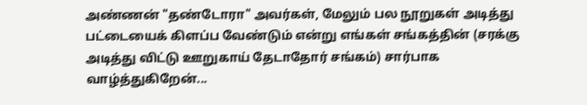அண்ணன் "தண்டோரா" அவர்கள், மேலும் பல நூறுகள் அடித்து பட்டையைக் கிளப்ப வேண்டும் என்று எங்கள் சங்கத்தின் (சரக்கு அடித்து விட்டு ஊறுகாய் தேடாதோர் சங்கம்) சார்பாக வாழ்த்துகிறேன்...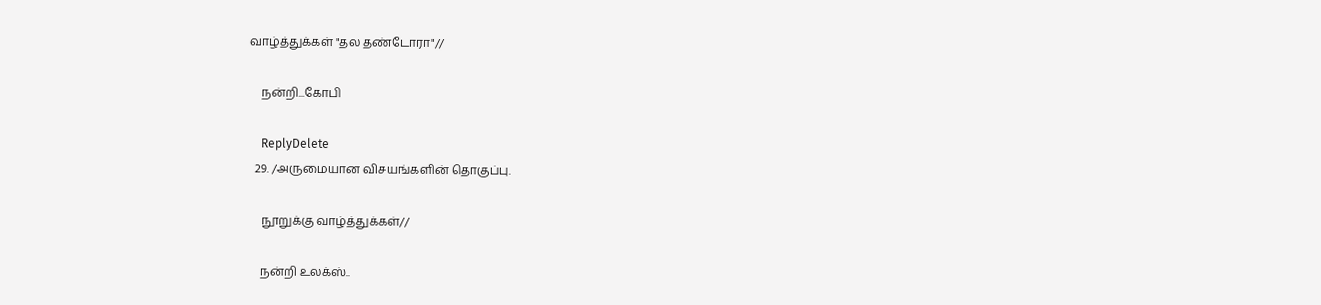வாழ்த்துக்கள் "தல தண்டோரா"//

    நன்றி...கோபி

    ReplyDelete
  29. /அருமையான விசயங்களின் தொகுப்பு.

    நூறுக்கு வாழ்த்துக்கள்//

    நன்றி உலக்ஸ்..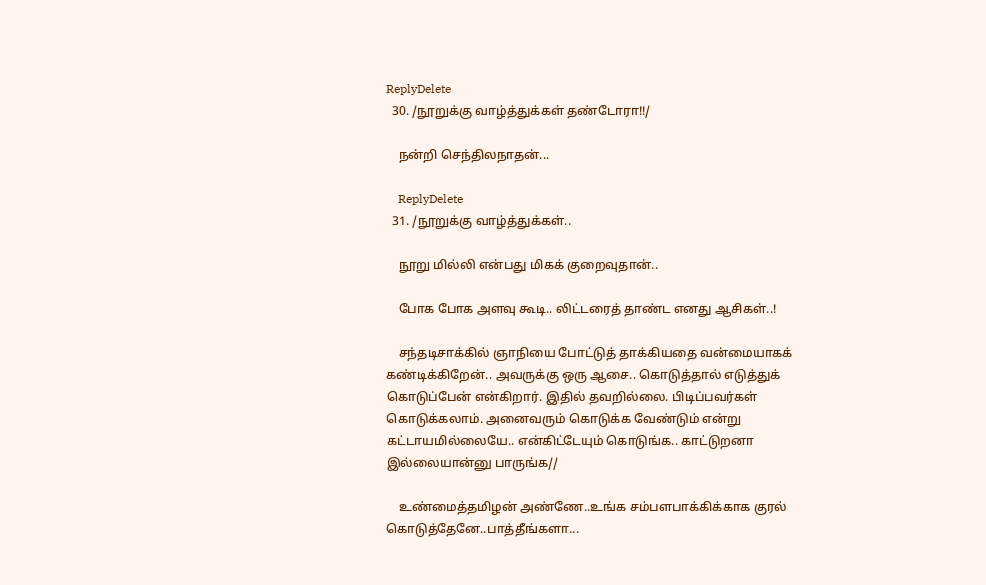ReplyDelete
  30. /நூறுக்கு வாழ்த்துக்கள் தண்டோரா!!/

    நன்றி செந்திலநாதன்...

    ReplyDelete
  31. /நூறுக்கு வாழ்த்துக்கள்..

    நூறு மில்லி என்பது மிகக் குறைவுதான்..

    போக போக அளவு கூடி.. லிட்டரைத் தாண்ட எனது ஆசிகள்..!

    சந்தடிசாக்கில் ஞாநியை போட்டுத் தாக்கியதை வன்மையாகக் கண்டிக்கிறேன்.. அவருக்கு ஒரு ஆசை.. கொடுத்தால் எடுத்துக் கொடுப்பேன் என்கிறார். இதில் தவறில்லை. பிடிப்பவர்கள் கொடுக்கலாம். அனைவரும் கொடுக்க வேண்டும் என்று கட்டாயமில்லையே.. என்கிட்டேயும் கொடுங்க.. காட்டுறனா இல்லையான்னு பாருங்க//

    உண்மைத்தமிழன் அண்ணே..உங்க சம்பளபாக்கிக்காக குரல் கொடுத்தேனே..பாத்தீங்களா...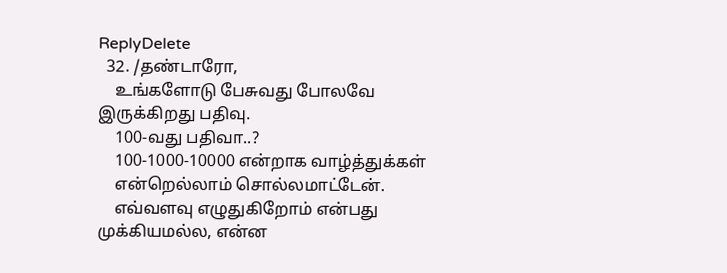ReplyDelete
  32. /தண்டாரோ,
    உங்களோடு பேசுவது போலவே இருக்கிறது பதிவு.
    100-வது பதிவா..?
    100-1000-10000 என்றாக வாழ்த்துக்கள்
    என்றெல்லாம் சொல்லமாட்டேன்.
    எவ்வளவு எழுதுகிறோம் என்பது முக்கியமல்ல, என்ன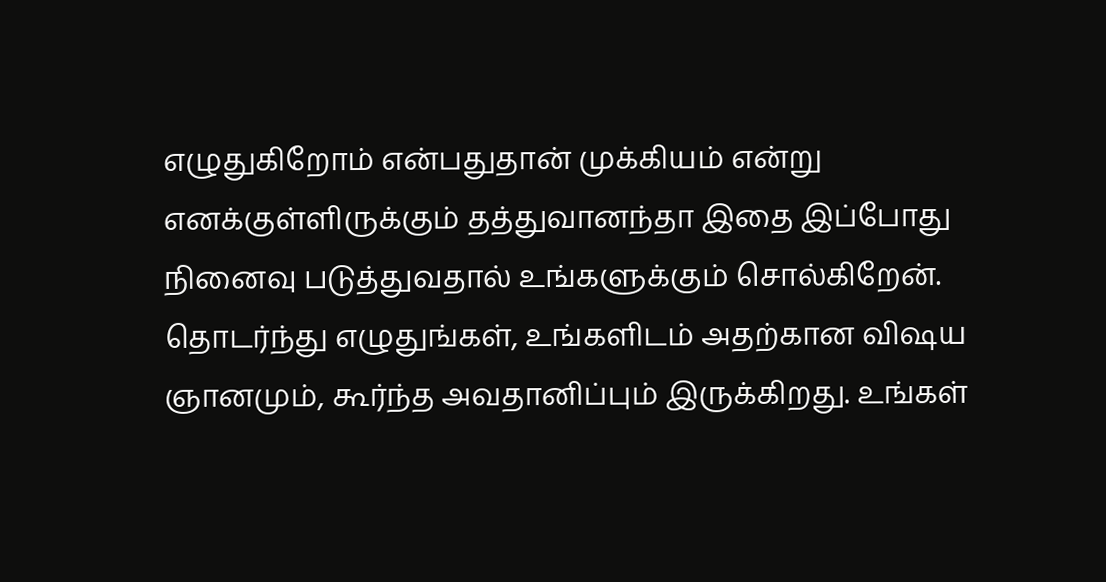எழுதுகிறோம் என்பதுதான் முக்கியம் என்று எனக்குள்ளிருக்கும் தத்துவானந்தா இதை இப்போது நினைவு படுத்துவதால் உங்களுக்கும் சொல்கிறேன். தொடர்ந்து எழுதுங்கள், உங்களிடம் அதற்கான விஷய ஞானமும், கூர்ந்த அவதானிப்பும் இருக்கிறது. உங்கள்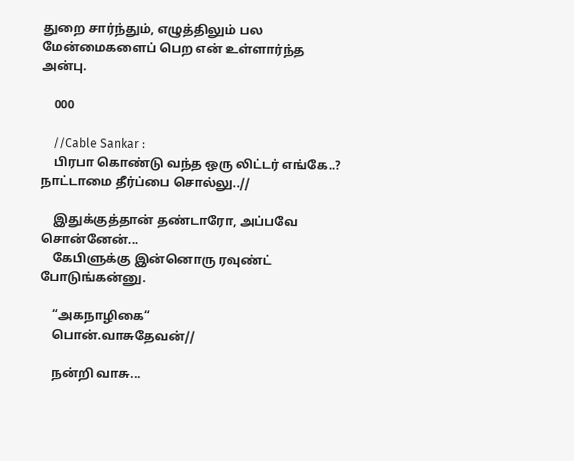துறை சார்ந்தும், எழுத்திலும் பல மேன்மைகளைப் பெற என் உள்ளார்ந்த அன்பு.

    000

    //Cable Sankar :
    பிரபா கொண்டு வந்த ஒரு லிட்டர் எங்கே..? நாட்டாமை தீர்ப்பை சொல்லு..//

    இதுக்குத்தான் தண்டாரோ, அப்பவே சொன்னேன்...
    கேபிளுக்கு இன்னொரு ரவுண்ட் போடுங்கன்னு.

    “அகநாழிகை“
    பொன்.வாசுதேவன்//

    நன்றி வாசு...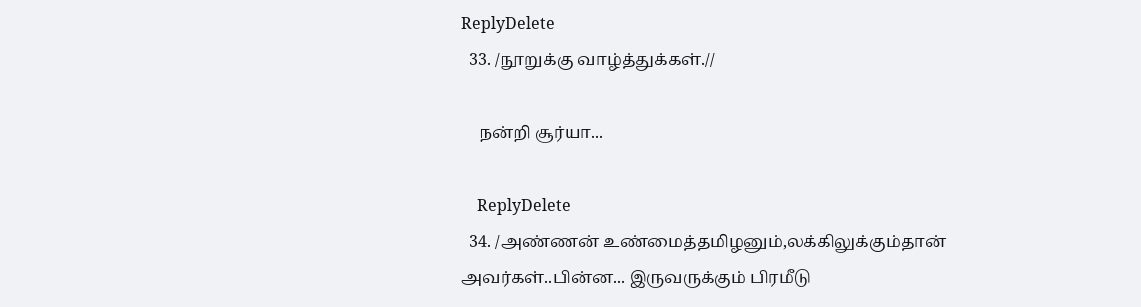ReplyDelete
  33. /நூறுக்கு வாழ்த்துக்கள்.//

    நன்றி சூர்யா...

    ReplyDelete
  34. /அண்ணன் உண்மைத்தமிழனும்,லக்கிலுக்கும்தான் அவர்கள்..பின்ன... இருவருக்கும் பிரமீடு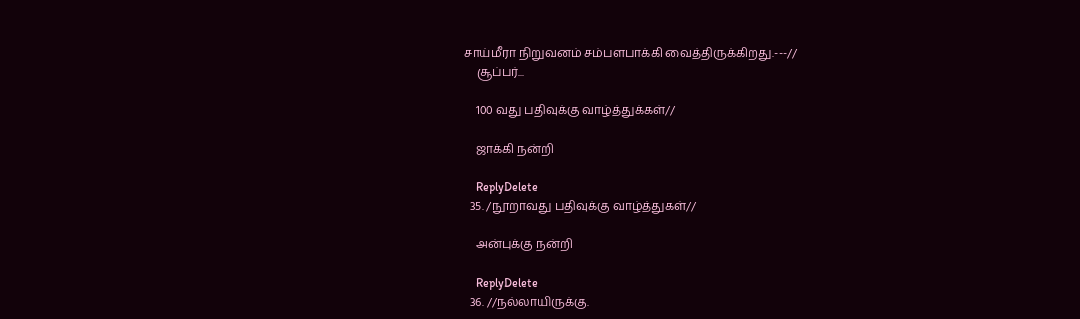சாய்மீரா நிறுவனம் சம்பளபாக்கி வைத்திருக்கிறது.---//
    சூப்பர்...

    100 வது பதிவுக்கு வாழ்த்துக்கள்//

    ஜாக்கி நன்றி

    ReplyDelete
  35. /நூறாவது பதிவுக்கு வாழ்த்துகள்//

    அன்புக்கு நன்றி

    ReplyDelete
  36. //நல்லாயிருக்கு.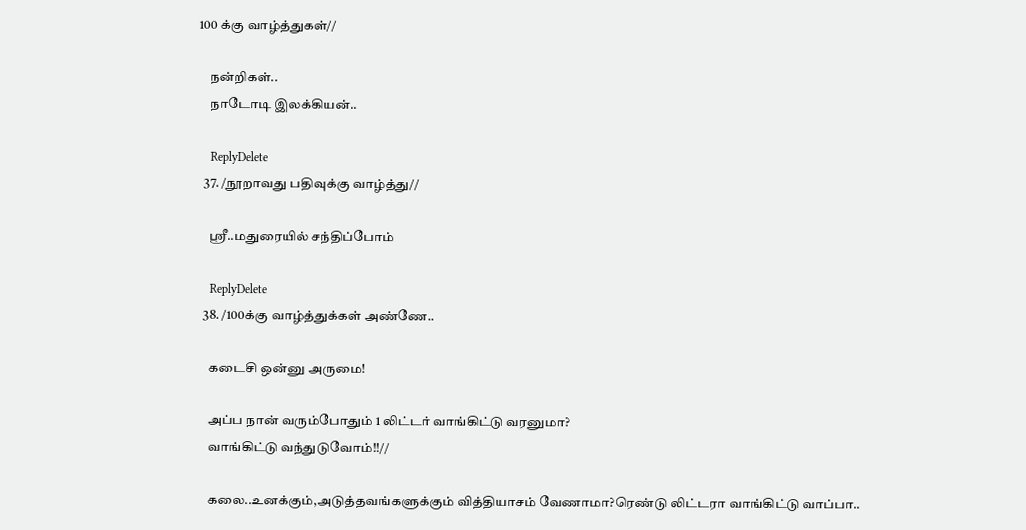100 க்கு வாழ்த்துகள்//

    நன்றிகள்..
    நாடோடி இலக்கியன்..

    ReplyDelete
  37. /நூறாவது பதிவுக்கு வாழ்த்து//

    ஸ்ரீ..மதுரையில் சந்திப்போம்

    ReplyDelete
  38. /100க்கு வாழ்த்துக்கள் அண்ணே..

    கடைசி ஒன்னு அருமை!

    அப்ப நான் வரும்போதும் 1 லிட்டர் வாங்கிட்டு வரனுமா?
    வாங்கிட்டு வந்துடுவோம்!!//

    கலை..உனக்கும்,அடுத்தவங்களுக்கும் வித்தியாசம் வேணாமா?ரெண்டு லிட்டரா வாங்கிட்டு வாப்பா..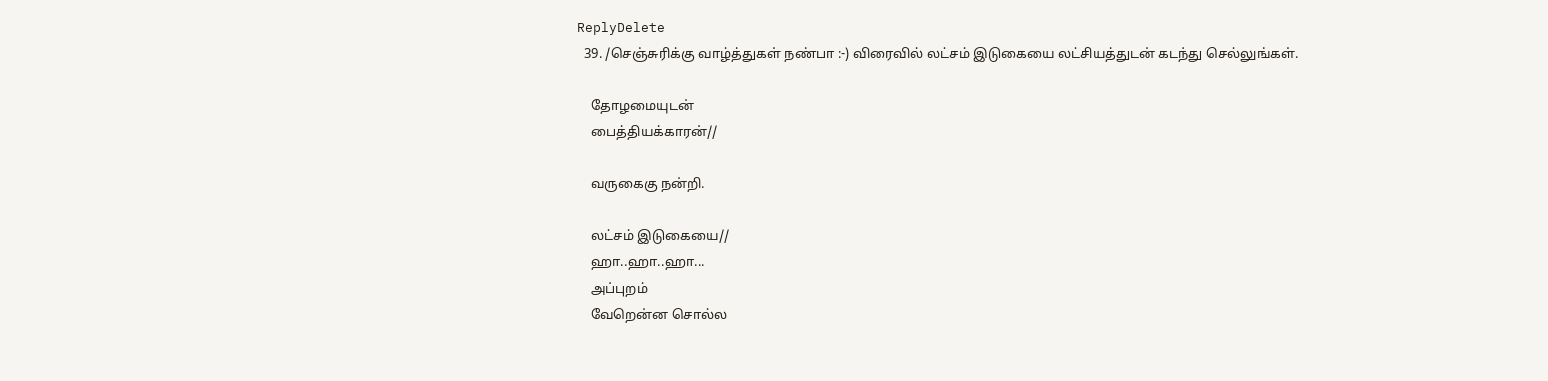ReplyDelete
  39. /செஞ்சுரிக்கு வாழ்த்துகள் நண்பா :-) விரைவில் லட்சம் இடுகையை லட்சியத்துடன் கடந்து செல்லுங்கள்.

    தோழமையுடன்
    பைத்தியக்காரன்//

    வருகைகு நன்றி.

    லட்சம் இடுகையை//
    ஹா..ஹா..ஹா...
    அப்புறம்
    வேறென்ன சொல்ல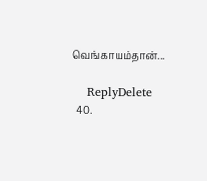வெங்காயம்தான்...

    ReplyDelete
  40.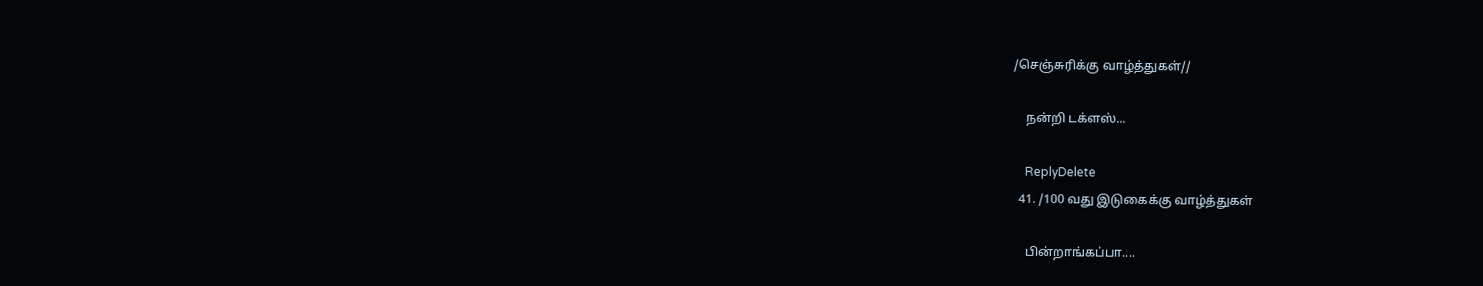/செஞ்சுரிக்கு வாழ்த்துகள்//

    நன்றி டக்ளஸ்...

    ReplyDelete
  41. /100 வது இடுகைக்கு வாழ்த்துகள்

    பின்றாங்கப்பா....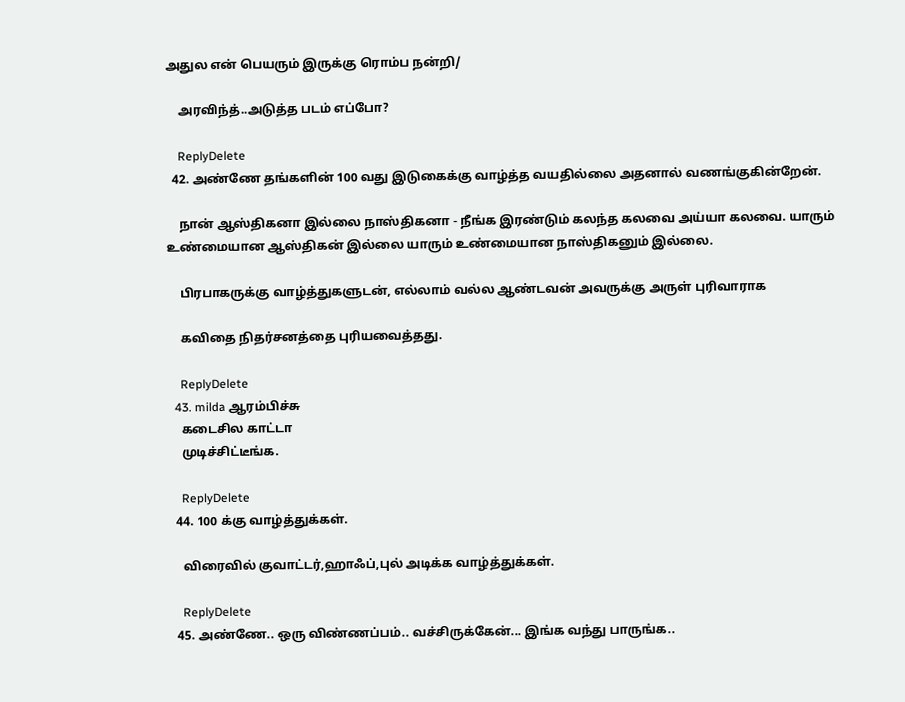அதுல என் பெயரும் இருக்கு ரொம்ப நன்றி/

    அரவிந்த்..அடுத்த படம் எப்போ?

    ReplyDelete
  42. அண்ணே தங்களின் 100 வது இடுகைக்கு வாழ்த்த வயதில்லை அதனால் வணங்குகின்றேன்.

    நான் ஆஸ்திகனா இல்லை நாஸ்திகனா - நீங்க இரண்டும் கலந்த கலவை அய்யா கலவை. யாரும் உண்மையான ஆஸ்திகன் இல்லை யாரும் உண்மையான நாஸ்திகனும் இல்லை.

    பிரபாகருக்கு வாழ்த்துகளுடன், எல்லாம் வல்ல ஆண்டவன் அவருக்கு அருள் புரிவாராக

    கவிதை நிதர்சனத்தை புரியவைத்தது.

    ReplyDelete
  43. milda ஆரம்பிச்சு
    கடைசில காட்டா
    முடிச்சிட்டீங்க.

    ReplyDelete
  44. 100 க்கு வாழ்த்துக்கள்.

    விரைவில் குவாட்டர்,ஹாஃப்,புல் அடிக்க வாழ்த்துக்கள்.

    ReplyDelete
  45. அண்ணே.. ஒரு விண்ணப்பம்.. வச்சிருக்கேன்... இங்க வந்து பாருங்க..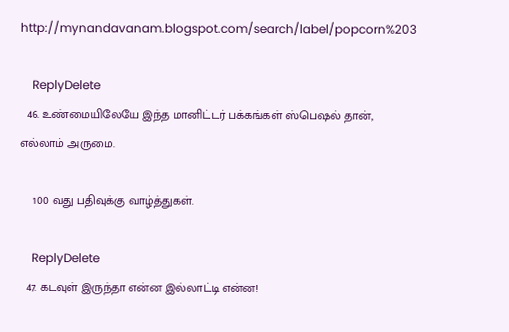http://mynandavanam.blogspot.com/search/label/popcorn%203

    ReplyDelete
  46. உண்மையிலேயே இந்த மானிட்டர் பக்கங்கள் ஸ்பெஷல் தான், எல்லாம் அருமை.

    100 வது பதிவுக்கு வாழ்த்துகள்.

    ReplyDelete
  47. கடவுள் இருந்தா என்ன இல்லாட்டி என்ன!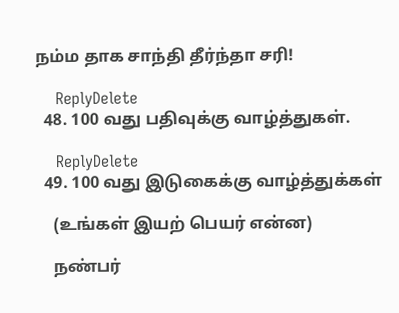நம்ம தாக சாந்தி தீர்ந்தா சரி!

    ReplyDelete
  48. 100 வது பதிவுக்கு வாழ்த்துகள்.

    ReplyDelete
  49. 100 வது இடுகைக்கு வாழ்த்துக்கள்

    (உங்கள் இயற் பெயர் என்ன)

    நண்பர்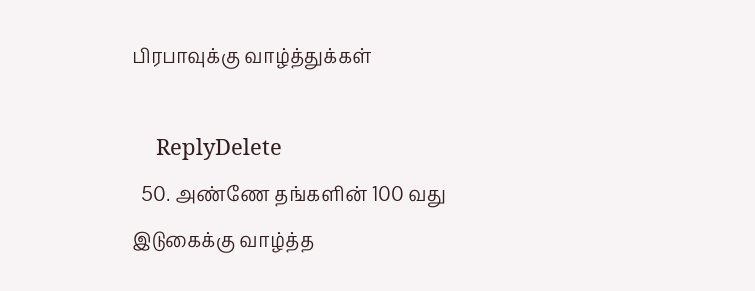பிரபாவுக்கு வாழ்த்துக்கள்

    ReplyDelete
  50. அண்ணே தங்களின் 100 வது இடுகைக்கு வாழ்த்த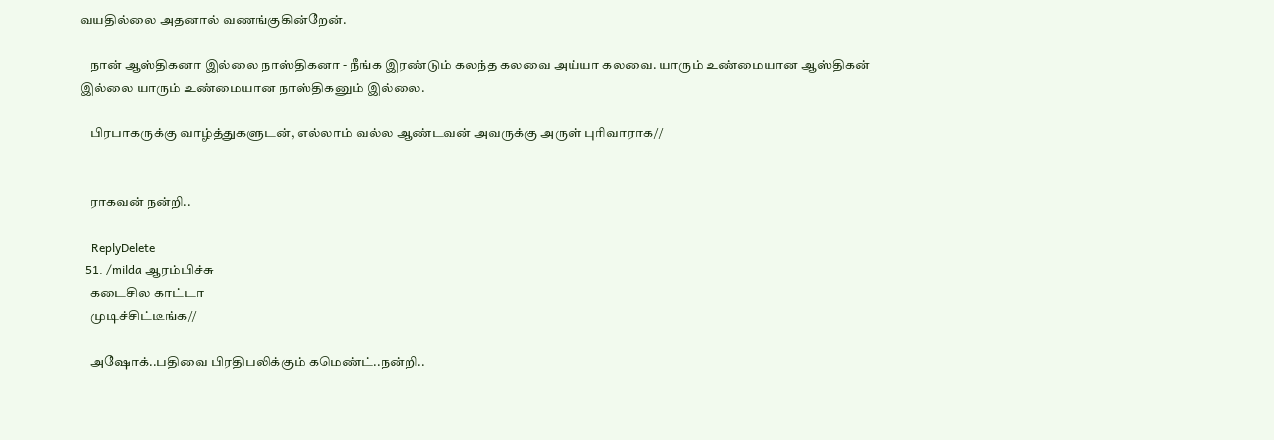வயதில்லை அதனால் வணங்குகின்றேன்.

    நான் ஆஸ்திகனா இல்லை நாஸ்திகனா - நீங்க இரண்டும் கலந்த கலவை அய்யா கலவை. யாரும் உண்மையான ஆஸ்திகன் இல்லை யாரும் உண்மையான நாஸ்திகனும் இல்லை.

    பிரபாகருக்கு வாழ்த்துகளுடன், எல்லாம் வல்ல ஆண்டவன் அவருக்கு அருள் புரிவாராக//


    ராகவன் நன்றி..

    ReplyDelete
  51. /milda ஆரம்பிச்சு
    கடைசில காட்டா
    முடிச்சிட்டீங்க//

    அஷோக்..பதிவை பிரதிபலிக்கும் கமெண்ட்..நன்றி..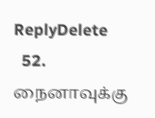ReplyDelete
  52. நைனாவுக்கு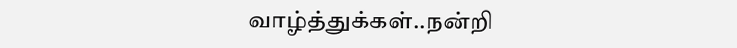வாழ்த்துக்கள்..நன்றி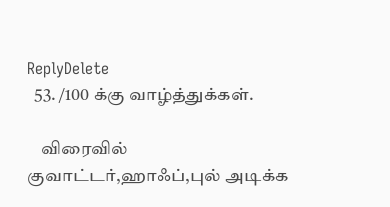ReplyDelete
  53. /100 க்கு வாழ்த்துக்கள்.

    விரைவில் குவாட்டர்,ஹாஃப்,புல் அடிக்க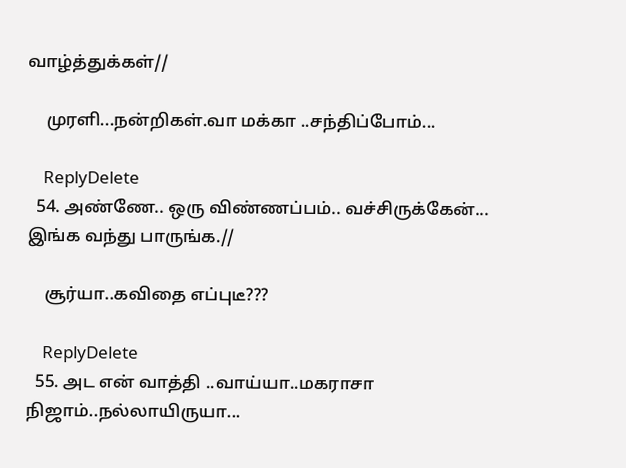வாழ்த்துக்கள்//

    முரளி...நன்றிகள்.வா மக்கா ..சந்திப்போம்...

    ReplyDelete
  54. அண்ணே.. ஒரு விண்ணப்பம்.. வச்சிருக்கேன்... இங்க வந்து பாருங்க.//

    சூர்யா..கவிதை எப்புடீ???

    ReplyDelete
  55. அட என் வாத்தி ..வாய்யா..மகராசா நிஜாம்..நல்லாயிருயா...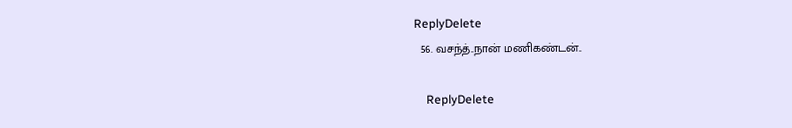ReplyDelete
  56. வசந்த்..நான் மணிகண்டன்..

    ReplyDelete